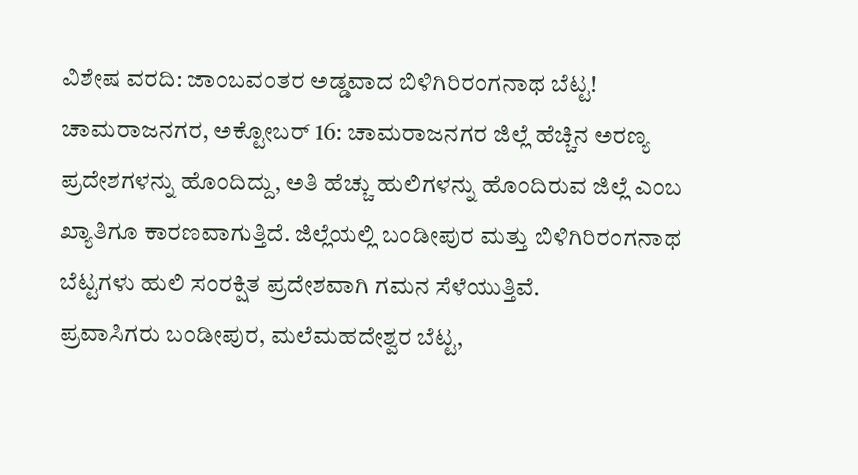ವಿಶೇಷ ವರದಿ: ಜಾಂಬವಂತರ ಅಡ್ಡವಾದ ಬಿಳಿಗಿರಿರಂಗನಾಥ ಬೆಟ್ಟ!
ಚಾಮರಾಜನಗರ, ಅಕ್ಟೋಬರ್ 16: ಚಾಮರಾಜನಗರ ಜಿಲ್ಲೆ ಹೆಚ್ಚಿನ ಅರಣ್ಯ ಪ್ರದೇಶಗಳನ್ನು ಹೊಂದಿದ್ದು, ಅತಿ ಹೆಚ್ಚು ಹುಲಿಗಳನ್ನು ಹೊಂದಿರುವ ಜಿಲ್ಲೆ ಎಂಬ ಖ್ಯಾತಿಗೂ ಕಾರಣವಾಗುತ್ತಿದೆ. ಜಿಲ್ಲೆಯಲ್ಲಿ ಬಂಡೀಪುರ ಮತ್ತು ಬಿಳಿಗಿರಿರಂಗನಾಥ ಬೆಟ್ಟಗಳು ಹುಲಿ ಸಂರಕ್ಷಿತ ಪ್ರದೇಶವಾಗಿ ಗಮನ ಸೆಳೆಯುತ್ತಿವೆ.
ಪ್ರವಾಸಿಗರು ಬಂಡೀಪುರ, ಮಲೆಮಹದೇಶ್ವರ ಬೆಟ್ಟ,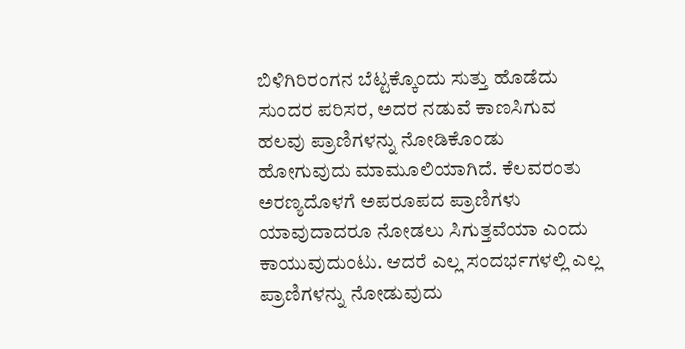ಬಿಳಿಗಿರಿರಂಗನ ಬೆಟ್ಟಕ್ಕೊಂದು ಸುತ್ತು ಹೊಡೆದು ಸುಂದರ ಪರಿಸರ, ಅದರ ನಡುವೆ ಕಾಣಸಿಗುವ ಹಲವು ಪ್ರಾಣಿಗಳನ್ನು ನೋಡಿಕೊಂಡು ಹೋಗುವುದು ಮಾಮೂಲಿಯಾಗಿದೆ. ಕೆಲವರಂತು ಅರಣ್ಯದೊಳಗೆ ಅಪರೂಪದ ಪ್ರಾಣಿಗಳು ಯಾವುದಾದರೂ ನೋಡಲು ಸಿಗುತ್ತವೆಯಾ ಎಂದು ಕಾಯುವುದುಂಟು. ಆದರೆ ಎಲ್ಲ ಸಂದರ್ಭಗಳಲ್ಲಿ ಎಲ್ಲ ಪ್ರಾಣಿಗಳನ್ನು ನೋಡುವುದು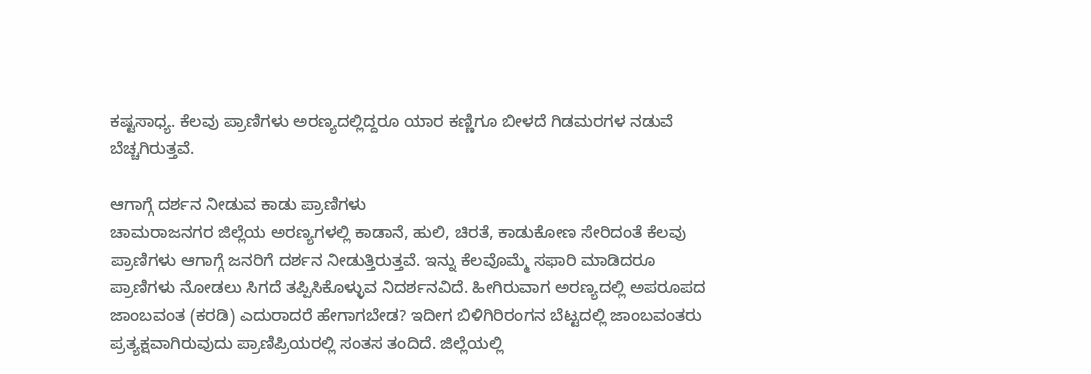ಕಷ್ಟಸಾಧ್ಯ. ಕೆಲವು ಪ್ರಾಣಿಗಳು ಅರಣ್ಯದಲ್ಲಿದ್ದರೂ ಯಾರ ಕಣ್ಣಿಗೂ ಬೀಳದೆ ಗಿಡಮರಗಳ ನಡುವೆ ಬೆಚ್ಚಗಿರುತ್ತವೆ.

ಆಗಾಗ್ಗೆ ದರ್ಶನ ನೀಡುವ ಕಾಡು ಪ್ರಾಣಿಗಳು
ಚಾಮರಾಜನಗರ ಜಿಲ್ಲೆಯ ಅರಣ್ಯಗಳಲ್ಲಿ ಕಾಡಾನೆ, ಹುಲಿ, ಚಿರತೆ, ಕಾಡುಕೋಣ ಸೇರಿದಂತೆ ಕೆಲವು ಪ್ರಾಣಿಗಳು ಆಗಾಗ್ಗೆ ಜನರಿಗೆ ದರ್ಶನ ನೀಡುತ್ತಿರುತ್ತವೆ. ಇನ್ನು ಕೆಲವೊಮ್ಮೆ ಸಫಾರಿ ಮಾಡಿದರೂ ಪ್ರಾಣಿಗಳು ನೋಡಲು ಸಿಗದೆ ತಪ್ಪಿಸಿಕೊಳ್ಳುವ ನಿದರ್ಶನವಿದೆ. ಹೀಗಿರುವಾಗ ಅರಣ್ಯದಲ್ಲಿ ಅಪರೂಪದ ಜಾಂಬವಂತ (ಕರಡಿ) ಎದುರಾದರೆ ಹೇಗಾಗಬೇಡ? ಇದೀಗ ಬಿಳಿಗಿರಿರಂಗನ ಬೆಟ್ಟದಲ್ಲಿ ಜಾಂಬವಂತರು ಪ್ರತ್ಯಕ್ಷವಾಗಿರುವುದು ಪ್ರಾಣಿಪ್ರಿಯರಲ್ಲಿ ಸಂತಸ ತಂದಿದೆ. ಜಿಲ್ಲೆಯಲ್ಲಿ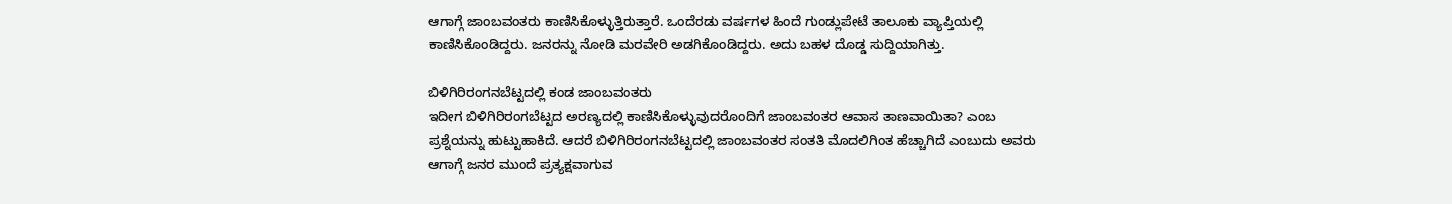ಆಗಾಗ್ಗೆ ಜಾಂಬವಂತರು ಕಾಣಿಸಿಕೊಳ್ಳುತ್ತಿರುತ್ತಾರೆ. ಒಂದೆರಡು ವರ್ಷಗಳ ಹಿಂದೆ ಗುಂಡ್ಲುಪೇಟೆ ತಾಲೂಕು ವ್ಯಾಪ್ತಿಯಲ್ಲಿ ಕಾಣಿಸಿಕೊಂಡಿದ್ದರು. ಜನರನ್ನು ನೋಡಿ ಮರವೇರಿ ಅಡಗಿಕೊಂಡಿದ್ದರು. ಅದು ಬಹಳ ದೊಡ್ಡ ಸುದ್ದಿಯಾಗಿತ್ತು.

ಬಿಳಿಗಿರಿರಂಗನಬೆಟ್ಟದಲ್ಲಿ ಕಂಡ ಜಾಂಬವಂತರು
ಇದೀಗ ಬಿಳಿಗಿರಿರಂಗಬೆಟ್ಟದ ಅರಣ್ಯದಲ್ಲಿ ಕಾಣಿಸಿಕೊಳ್ಳುವುದರೊಂದಿಗೆ ಜಾಂಬವಂತರ ಆವಾಸ ತಾಣವಾಯಿತಾ? ಎಂಬ ಪ್ರಶ್ನೆಯನ್ನು ಹುಟ್ಟುಹಾಕಿದೆ. ಆದರೆ ಬಿಳಿಗಿರಿರಂಗನಬೆಟ್ಟದಲ್ಲಿ ಜಾಂಬವಂತರ ಸಂತತಿ ಮೊದಲಿಗಿಂತ ಹೆಚ್ಚಾಗಿದೆ ಎಂಬುದು ಅವರು ಆಗಾಗ್ಗೆ ಜನರ ಮುಂದೆ ಪ್ರತ್ಯಕ್ಷವಾಗುವ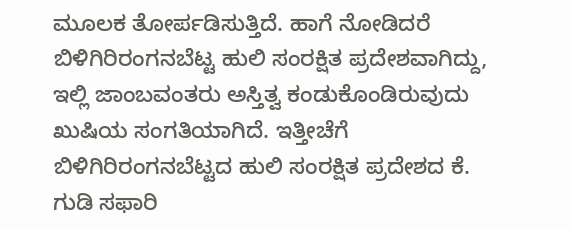ಮೂಲಕ ತೋರ್ಪಡಿಸುತ್ತಿದೆ. ಹಾಗೆ ನೋಡಿದರೆ ಬಿಳಿಗಿರಿರಂಗನಬೆಟ್ಟ ಹುಲಿ ಸಂರಕ್ಷಿತ ಪ್ರದೇಶವಾಗಿದ್ದು, ಇಲ್ಲಿ ಜಾಂಬವಂತರು ಅಸ್ತಿತ್ವ ಕಂಡುಕೊಂಡಿರುವುದು ಖುಷಿಯ ಸಂಗತಿಯಾಗಿದೆ. ಇತ್ತೀಚೆಗೆ ಬಿಳಿಗಿರಿರಂಗನಬೆಟ್ಟದ ಹುಲಿ ಸಂರಕ್ಷಿತ ಪ್ರದೇಶದ ಕೆ. ಗುಡಿ ಸಫಾರಿ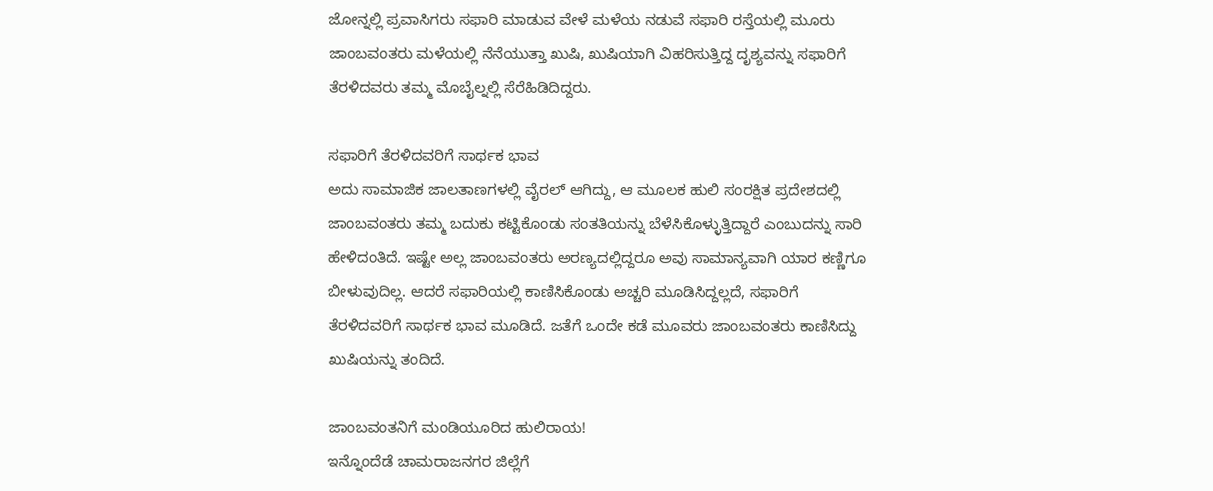ಜೋನ್ನಲ್ಲಿ ಪ್ರವಾಸಿಗರು ಸಫಾರಿ ಮಾಡುವ ವೇಳೆ ಮಳೆಯ ನಡುವೆ ಸಫಾರಿ ರಸ್ತೆಯಲ್ಲಿ ಮೂರು ಜಾಂಬವಂತರು ಮಳೆಯಲ್ಲಿ ನೆನೆಯುತ್ತಾ ಖುಷಿ, ಖುಷಿಯಾಗಿ ವಿಹರಿಸುತ್ತಿದ್ದ ದೃಶ್ಯವನ್ನು ಸಫಾರಿಗೆ ತೆರಳಿದವರು ತಮ್ಮ ಮೊಬೈಲ್ನಲ್ಲಿ ಸೆರೆಹಿಡಿದಿದ್ದರು.

ಸಫಾರಿಗೆ ತೆರಳಿದವರಿಗೆ ಸಾರ್ಥಕ ಭಾವ
ಅದು ಸಾಮಾಜಿಕ ಜಾಲತಾಣಗಳಲ್ಲಿ ವೈರಲ್ ಆಗಿದ್ದು, ಆ ಮೂಲಕ ಹುಲಿ ಸಂರಕ್ಷಿತ ಪ್ರದೇಶದಲ್ಲಿ ಜಾಂಬವಂತರು ತಮ್ಮ ಬದುಕು ಕಟ್ಟಿಕೊಂಡು ಸಂತತಿಯನ್ನು ಬೆಳೆಸಿಕೊಳ್ಳುತ್ತಿದ್ದಾರೆ ಎಂಬುದನ್ನು ಸಾರಿ ಹೇಳಿದಂತಿದೆ. ಇಷ್ಟೇ ಅಲ್ಲ ಜಾಂಬವಂತರು ಅರಣ್ಯದಲ್ಲಿದ್ದರೂ ಅವು ಸಾಮಾನ್ಯವಾಗಿ ಯಾರ ಕಣ್ಣಿಗೂ ಬೀಳುವುದಿಲ್ಲ. ಆದರೆ ಸಫಾರಿಯಲ್ಲಿ ಕಾಣಿಸಿಕೊಂಡು ಅಚ್ಚರಿ ಮೂಡಿಸಿದ್ದಲ್ಲದೆ, ಸಫಾರಿಗೆ ತೆರಳಿದವರಿಗೆ ಸಾರ್ಥಕ ಭಾವ ಮೂಡಿದೆ. ಜತೆಗೆ ಒಂದೇ ಕಡೆ ಮೂವರು ಜಾಂಬವಂತರು ಕಾಣಿಸಿದ್ದು ಖುಷಿಯನ್ನು ತಂದಿದೆ.

ಜಾಂಬವಂತನಿಗೆ ಮಂಡಿಯೂರಿದ ಹುಲಿರಾಯ!
ಇನ್ನೊಂದೆಡೆ ಚಾಮರಾಜನಗರ ಜಿಲ್ಲೆಗೆ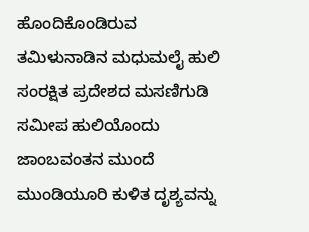ಹೊಂದಿಕೊಂಡಿರುವ ತಮಿಳುನಾಡಿನ ಮಧುಮಲೈ ಹುಲಿ ಸಂರಕ್ಷಿತ ಪ್ರದೇಶದ ಮಸಣಿಗುಡಿ ಸಮೀಪ ಹುಲಿಯೊಂದು ಜಾಂಬವಂತನ ಮುಂದೆ ಮುಂಡಿಯೂರಿ ಕುಳಿತ ದೃಶ್ಯವನ್ನು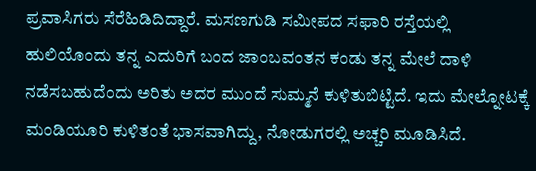ಪ್ರವಾಸಿಗರು ಸೆರೆಹಿಡಿದಿದ್ದಾರೆ. ಮಸಣಗುಡಿ ಸಮೀಪದ ಸಫಾರಿ ರಸ್ತೆಯಲ್ಲಿ ಹುಲಿಯೊಂದು ತನ್ನ ಎದುರಿಗೆ ಬಂದ ಜಾಂಬವಂತನ ಕಂಡು ತನ್ನ ಮೇಲೆ ದಾಳಿ ನಡೆಸಬಹುದೆಂದು ಅರಿತು ಅದರ ಮುಂದೆ ಸುಮ್ಮನೆ ಕುಳಿತುಬಿಟ್ಟಿದೆ. ಇದು ಮೇಲ್ನೋಟಕ್ಕೆ ಮಂಡಿಯೂರಿ ಕುಳಿತಂತೆ ಭಾಸವಾಗಿದ್ದು, ನೋಡುಗರಲ್ಲಿ ಅಚ್ಚರಿ ಮೂಡಿಸಿದೆ.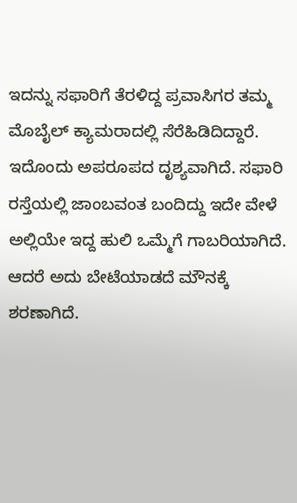ಇದನ್ನು ಸಫಾರಿಗೆ ತೆರಳಿದ್ದ ಪ್ರವಾಸಿಗರ ತಮ್ಮ ಮೊಬೈಲ್ ಕ್ಯಾಮರಾದಲ್ಲಿ ಸೆರೆಹಿಡಿದಿದ್ದಾರೆ. ಇದೊಂದು ಅಪರೂಪದ ದೃಶ್ಯವಾಗಿದೆ. ಸಫಾರಿ ರಸ್ತೆಯಲ್ಲಿ ಜಾಂಬವಂತ ಬಂದಿದ್ದು ಇದೇ ವೇಳೆ ಅಲ್ಲಿಯೇ ಇದ್ದ ಹುಲಿ ಒಮ್ಮೆಗೆ ಗಾಬರಿಯಾಗಿದೆ. ಆದರೆ ಅದು ಬೇಟೆಯಾಡದೆ ಮೌನಕ್ಕೆ ಶರಣಾಗಿದೆ.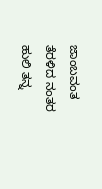ಜಾಂಬವಂತ ತೆರಳಿದ ನಂತರ ಹುಲಿ ತನ್ನ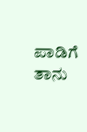ಪಾಡಿಗೆ ತಾನು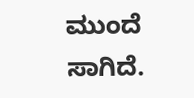ಮುಂದೆ ಸಾಗಿದೆ.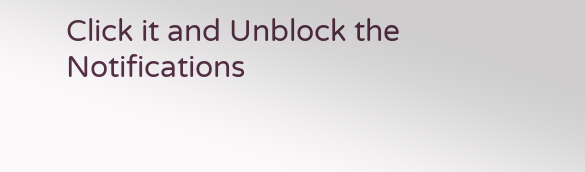Click it and Unblock the Notifications